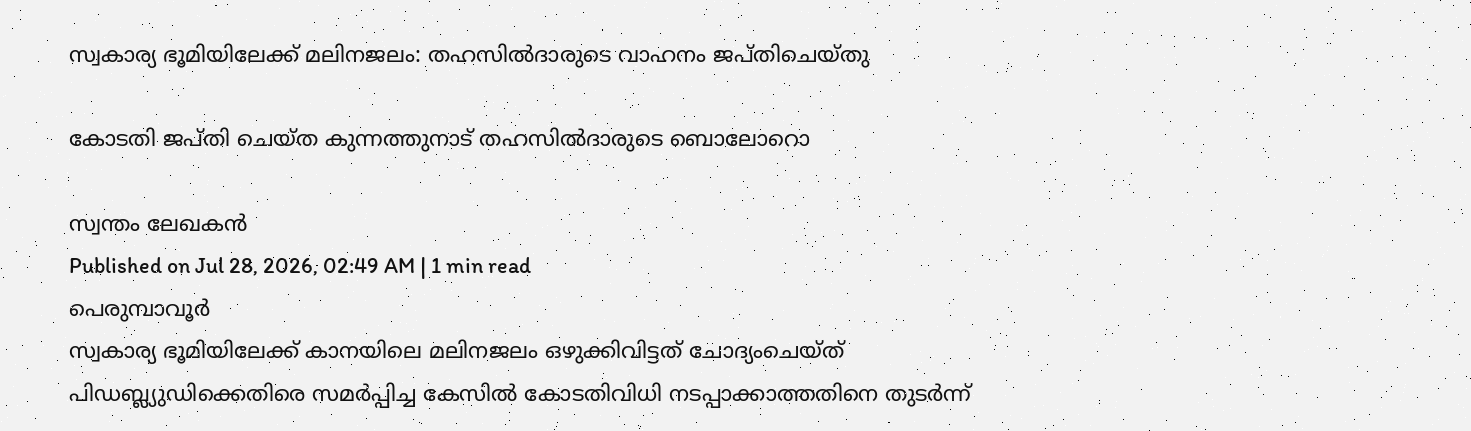സ്വകാര്യ ഭൂമിയിലേക്ക് മലിനജലം: തഹസിൽദാരുടെ വാഹനം ജപ്തിചെയ്തു

കോടതി ജപ്തി ചെയ്ത കുന്നത്തുനാട് തഹസിൽദാരുടെ ബൊലോറൊ

സ്വന്തം ലേഖകൻ
Published on Jul 28, 2026, 02:49 AM | 1 min read
പെരുമ്പാവൂർ
സ്വകാര്യ ഭൂമിയിലേക്ക് കാനയിലെ മലിനജലം ഒഴുക്കിവിട്ടത് ചോദ്യംചെയ്ത് പിഡബ്ല്യുഡിക്കെതിരെ സമർപ്പിച്ച കേസിൽ കോടതിവിധി നടപ്പാക്കാത്തതിനെ തുടർന്ന്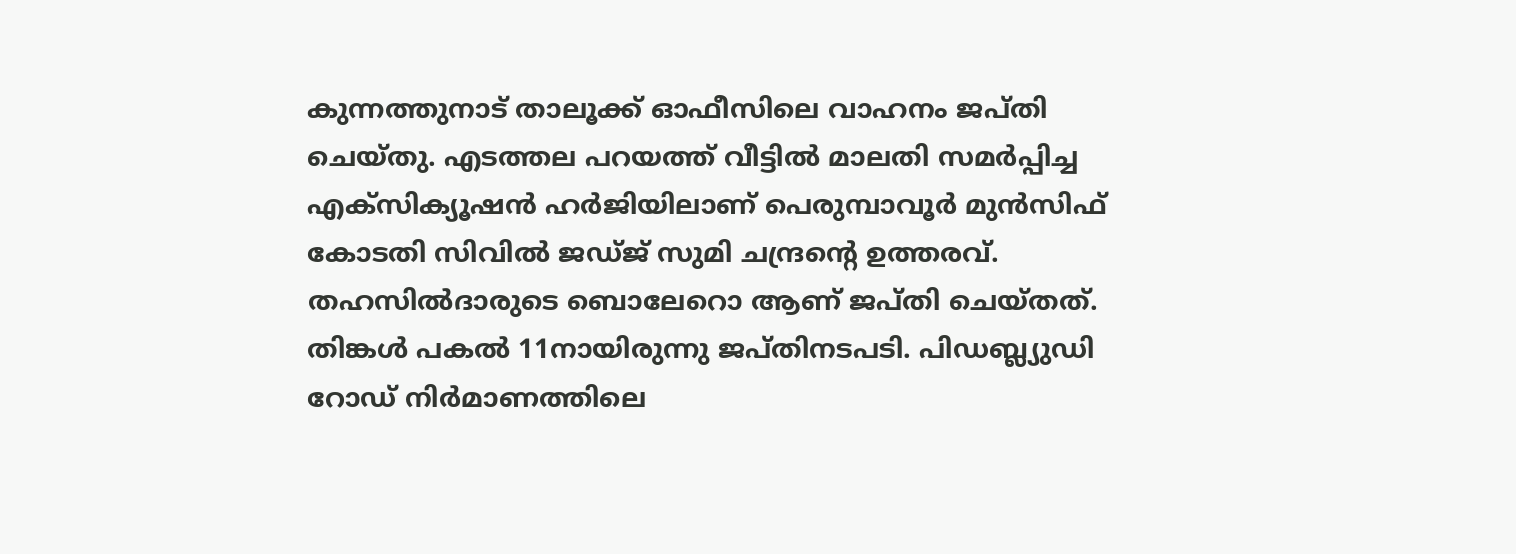കുന്നത്തുനാട് താലൂക്ക് ഓഫീസിലെ വാഹനം ജപ്തി ചെയ്തു. എടത്തല പറയത്ത് വീട്ടിൽ മാലതി സമർപ്പിച്ച എക്സിക്യൂഷൻ ഹർജിയിലാണ് പെരുമ്പാവൂർ മുൻസിഫ് കോടതി സിവിൽ ജഡ്ജ് സുമി ചന്ദ്രന്റെ ഉത്തരവ്. തഹസിൽദാരുടെ ബൊലേറൊ ആണ് ജപ്തി ചെയ്തത്.
തിങ്കൾ പകൽ 11നായിരുന്നു ജപ്തിനടപടി. പിഡബ്ല്യുഡി റോഡ് നിർമാണത്തിലെ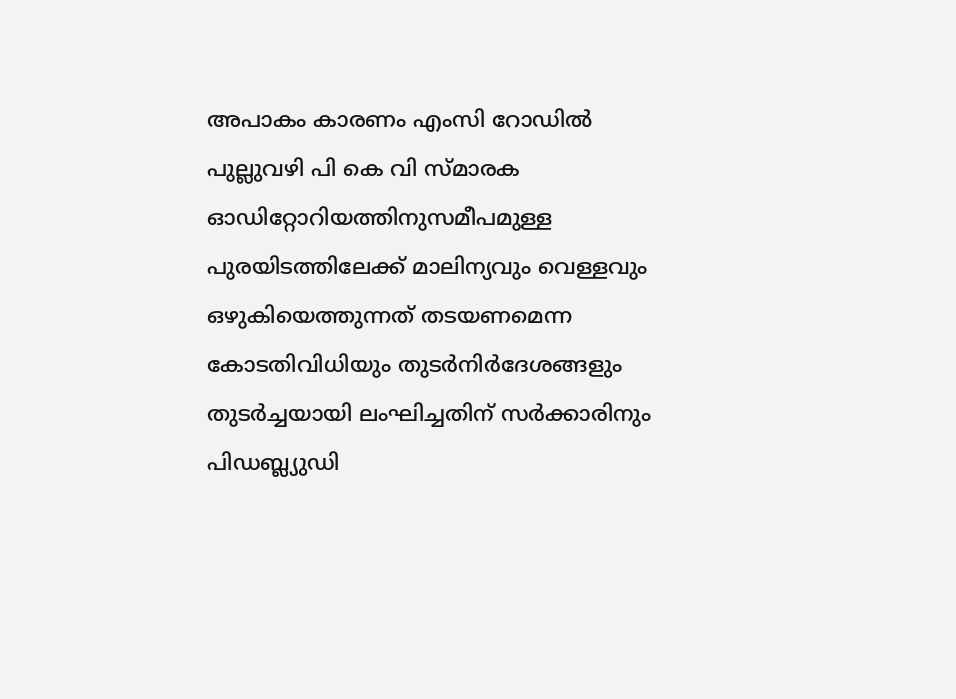അപാകം കാരണം എംസി റോഡിൽ പുല്ലുവഴി പി കെ വി സ്മാരക ഓഡിറ്റോറിയത്തിനുസമീപമുള്ള പുരയിടത്തിലേക്ക് മാലിന്യവും വെള്ളവും ഒഴുകിയെത്തുന്നത് തടയണമെന്ന കോടതിവിധിയും തുടർനിർദേശങ്ങളും തുടർച്ചയായി ലംഘിച്ചതിന് സർക്കാരിനും പിഡബ്ല്യുഡി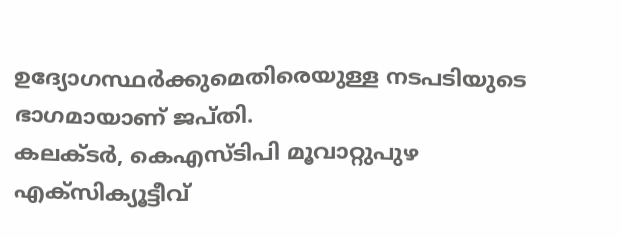ഉദ്യോഗസ്ഥർക്കുമെതിരെയുള്ള നടപടിയുടെ ഭാഗമായാണ് ജപ്തി.
കലക്ടർ, കെഎസ്ടിപി മൂവാറ്റുപുഴ എക്സിക്യൂട്ടീവ്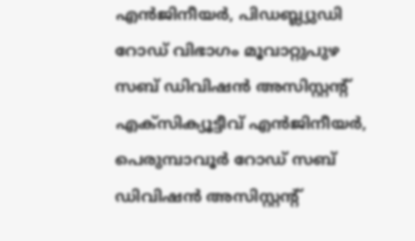എൻജിനീയർ, പിഡബ്ല്യുഡി റോഡ് വിഭാഗം മൂവാറ്റുപുഴ സബ് ഡിവിഷൻ അസിസ്റ്റന്റ് എക്സിക്യൂട്ടീവ് എൻജിനീയർ, പെരുമ്പാവൂർ റോഡ് സബ് ഡിവിഷൻ അസിസ്റ്റന്റ്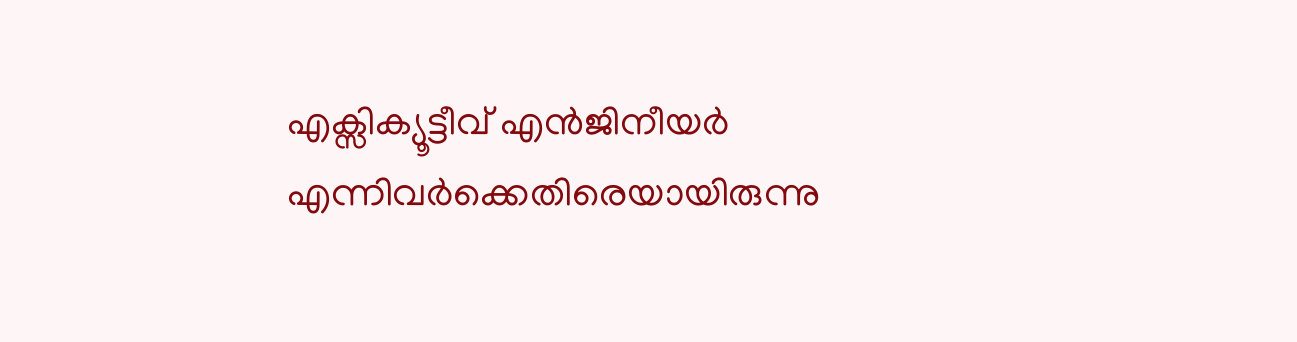എക്സിക്യൂട്ടീവ് എൻജിനീയർ എന്നിവർക്കെതിരെയായിരുന്നു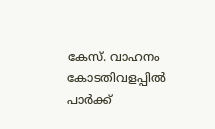കേസ്. വാഹനം കോടതിവളപ്പിൽ പാർക്ക്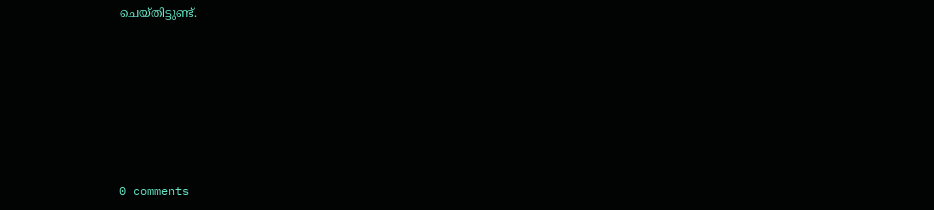ചെയ്തിട്ടുണ്ട്.










0 comments